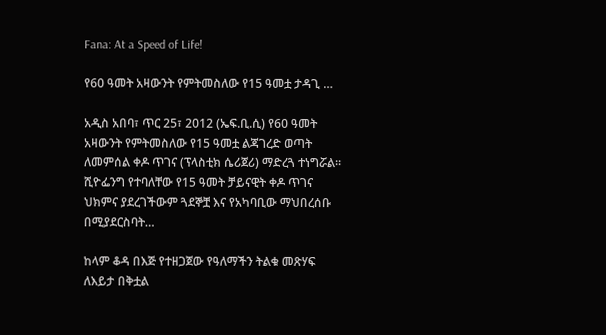Fana: At a Speed of Life!

የ60 ዓመት አዛውንት የምትመስለው የ15 ዓመቷ ታዳጊ …

አዲስ አበባ፣ ጥር 25፣ 2012 (ኤፍ.ቢ.ሲ) የ60 ዓመት አዛውንት የምትመስለው የ15 ዓመቷ ልጃገረድ ወጣት ለመምሰል ቀዶ ጥገና (ፕላስቲክ ሴሪጀሪ) ማድረጓ ተነግሯል። ሺዮፌንግ የተባለቸው የ15 ዓመት ቻይናዊት ቀዶ ጥገና ህክምና ያደረገችውም ጓደኞቿ እና የአካባቢው ማህበረሰቡ በሚያደርስባት…

ከላም ቆዳ በእጅ የተዘጋጀው የዓለማችን ትልቁ መጽሃፍ ለእይታ በቅቷል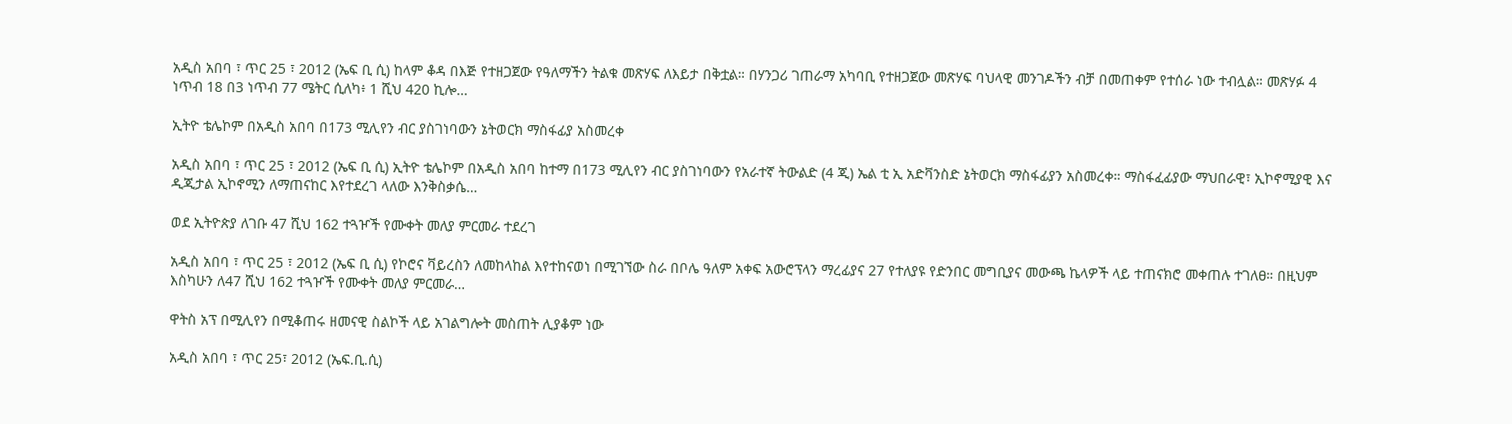አዲስ አበባ ፣ ጥር 25 ፣ 2012 (ኤፍ ቢ ሲ) ከላም ቆዳ በእጅ የተዘጋጀው የዓለማችን ትልቁ መጽሃፍ ለእይታ በቅቷል። በሃንጋሪ ገጠራማ አካባቢ የተዘጋጀው መጽሃፍ ባህላዊ መንገዶችን ብቻ በመጠቀም የተሰራ ነው ተብሏል። መጽሃፉ 4 ነጥብ 18 በ3 ነጥብ 77 ሜትር ሲለካ፥ 1 ሺህ 420 ኪሎ…

ኢትዮ ቴሌኮም በአዲስ አበባ በ173 ሚሊየን ብር ያስገነባውን ኔትወርክ ማስፋፊያ አስመረቀ

አዲስ አበባ ፣ ጥር 25 ፣ 2012 (ኤፍ ቢ ሲ) ኢትዮ ቴሌኮም በአዲስ አበባ ከተማ በ173 ሚሊየን ብር ያስገነባውን የአራተኛ ትውልድ (4 ጂ) ኤል ቲ ኢ አድቫንስድ ኔትወርክ ማስፋፊያን አስመረቀ። ማስፋፈፊያው ማህበራዊ፣ ኢኮኖሚያዊ እና ዲጂታል ኢኮኖሚን ለማጠናከር እየተደረገ ላለው እንቅስቃሴ…

ወደ ኢትዮጵያ ለገቡ 47 ሺህ 162 ተጓዦች የሙቀት መለያ ምርመራ ተደረገ

አዲስ አበባ ፣ ጥር 25 ፣ 2012 (ኤፍ ቢ ሲ) የኮሮና ቫይረስን ለመከላከል እየተከናወነ በሚገኘው ስራ በቦሌ ዓለም አቀፍ አውሮፕላን ማረፊያና 27 የተለያዩ የድንበር መግቢያና መውጫ ኬላዎች ላይ ተጠናክሮ መቀጠሉ ተገለፀ። በዚህም እስካሁን ለ47 ሺህ 162 ተጓዦች የሙቀት መለያ ምርመራ…

ዋትስ አፕ በሚሊየን በሚቆጠሩ ዘመናዊ ስልኮች ላይ አገልግሎት መስጠት ሊያቆም ነው

አዲስ አበባ ፣ ጥር 25፣ 2012 (ኤፍ.ቢ.ሲ)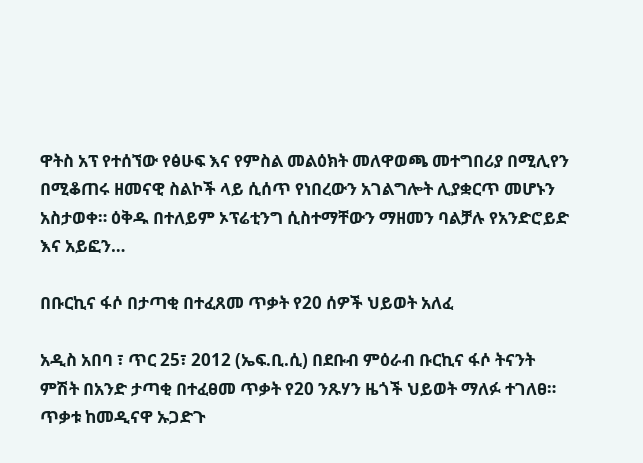ዋትስ አፕ የተሰኘው የፅሁፍ እና የምስል መልዕክት መለዋወጫ መተግበሪያ በሚሊየን በሚቆጠሩ ዘመናዊ ስልኮች ላይ ሲሰጥ የነበረውን አገልግሎት ሊያቋርጥ መሆኑን አስታወቀ። ዕቅዱ በተለይም ኦፕሬቲንግ ሲስተማቸውን ማዘመን ባልቻሉ የአንድሮይድ እና አይፎን…

በቡርኪና ፋሶ በታጣቂ በተፈጸመ ጥቃት የ20 ሰዎች ህይወት አለፈ

አዲስ አበባ ፣ ጥር 25፣ 2012 (ኤፍ.ቢ.ሲ) በደቡብ ምዕራብ ቡርኪና ፋሶ ትናንት ምሽት በአንድ ታጣቂ በተፈፀመ ጥቃት የ20 ንጹሃን ዜጎች ህይወት ማለፉ ተገለፀ። ጥቃቱ ከመዲናዋ ኡጋድጉ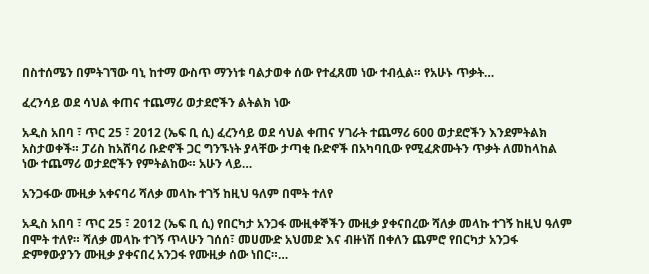በስተሰሜን በምትገኘው ባኒ ከተማ ውስጥ ማንነቱ ባልታወቀ ሰው የተፈጸመ ነው ተብሏል። የአሁኑ ጥቃት…

ፈረንሳይ ወደ ሳህል ቀጠና ተጨማሪ ወታደሮችን ልትልክ ነው

አዲስ አበባ ፣ ጥር 25 ፣ 2012 (ኤፍ ቢ ሲ) ፈረንሳይ ወደ ሳህል ቀጠና ሃገራት ተጨማሪ 600 ወታደሮችን እንደምትልክ አስታወቀች። ፓሪስ ከአሸባሪ ቡድኖች ጋር ግንኙነት ያላቸው ታጣቂ ቡድኖች በአካባቢው የሚፈጽሙትን ጥቃት ለመከላከል ነው ተጨማሪ ወታደሮችን የምትልከው። አሁን ላይ…

አንጋፋው ሙዚቃ አቀናባሪ ሻለቃ መላኩ ተገኝ ከዚህ ዓለም በሞት ተለየ

አዲስ አበባ ፣ ጥር 25 ፣ 2012 (ኤፍ ቢ ሲ) የበርካታ አንጋፋ ሙዚቀኞችን ሙዚቃ ያቀናበረው ሻለቃ መላኩ ተገኝ ከዚህ ዓለም በሞት ተለየ። ሻለቃ መላኩ ተገኝ ጥላሁን ገሰሰ፣ መሀሙድ አህመድ እና ብዙነሽ በቀለን ጨምሮ የበርካታ አንጋፋ ድምፃውያንን ሙዚቃ ያቀናበረ አንጋፋ የሙዚቃ ሰው ነበር።…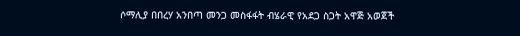ሶማሊያ በበረሃ አንበጣ መንጋ መስፋፋት ብሄራዊ የአደጋ ስጋት አዋጅ አወጀች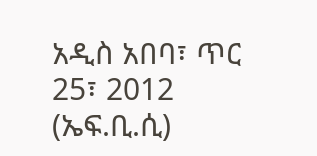አዲስ አበባ፣ ጥር 25፣ 2012 (ኤፍ.ቢ.ሲ)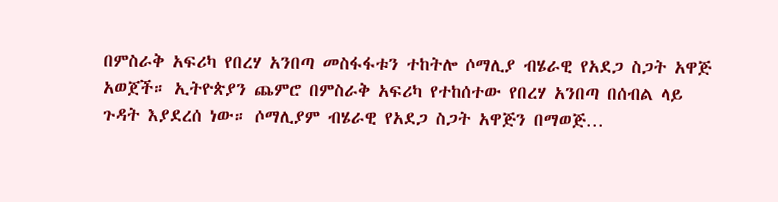በምስራቅ አፍሪካ የበረሃ አንበጣ መስፋፋቱን ተከትሎ ሶማሊያ ብሄራዊ የአደጋ ስጋት አዋጅ አወጀች። ኢትዮጵያን ጨምሮ በምስራቅ አፍሪካ የተከሰተው የበረሃ አንበጣ በሰብል ላይ ጉዳት እያደረሰ ነው። ሶማሊያም ብሄራዊ የአደጋ ስጋት አዋጅን በማወጅ…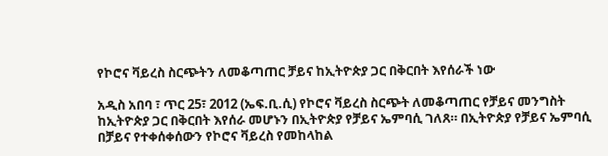የኮሮና ቫይረስ ስርጭትን ለመቆጣጠር ቻይና ከኢትዮጵያ ጋር በቅርበት እየሰራች ነው

አዲስ አበባ ፣ ጥር 25፣ 2012 (ኤፍ.ቢ.ሲ) የኮሮና ቫይረስ ስርጭት ለመቆጣጠር የቻይና መንግስት ከኢትዮጵያ ጋር በቅርበት እየሰራ መሆኑን በኢትዮጵያ የቻይና ኤምባሲ ገለጸ። በኢትዮጵያ የቻይና ኤምባሲ በቻይና የተቀሰቀሰውን የኮሮና ቫይረስ የመከላከል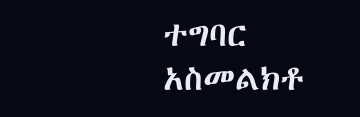ተግባር አስመልክቶ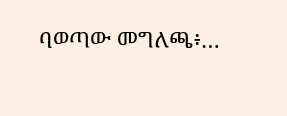ባወጣው መግለጫ፥…